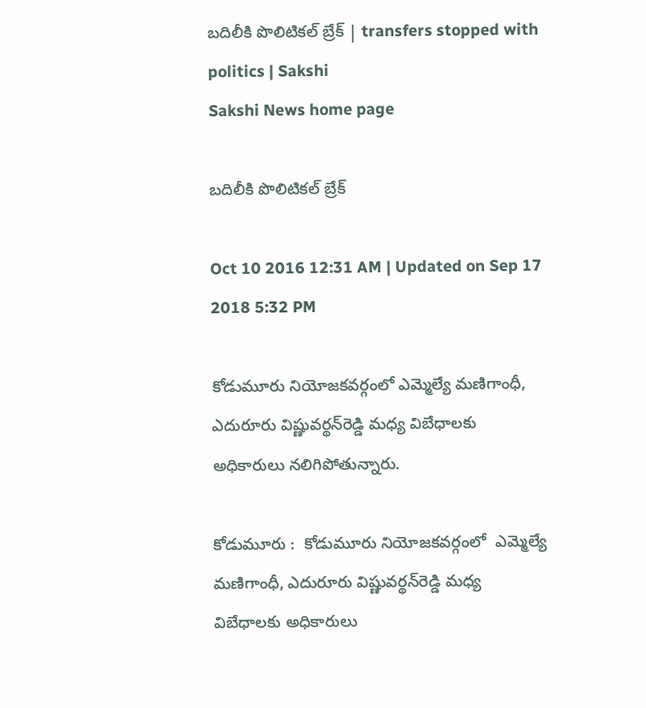బదిలీకి పొలిటికల్‌ బ్రేక్‌ | transfers stopped with politics | Sakshi
Sakshi News home page

బదిలీకి పొలిటికల్‌ బ్రేక్‌

Oct 10 2016 12:31 AM | Updated on Sep 17 2018 5:32 PM

కోడుమూరు నియోజకవర్గంలో ఎమ్మెల్యే మణిగాంధీ, ఎదురూరు విష్ణువర్థన్‌రెడ్డి మధ్య విబేధాలకు అధికారులు నలిగిపోతున్నారు.

కోడుమూరు :  కోడుమూరు నియోజకవర్గంలో  ఎమ్మెల్యే మణిగాంధీ, ఎదురూరు విష్ణువర్థన్‌రెడ్డి మధ్య విబేధాలకు అధికారులు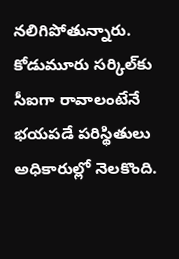నలిగిపోతున్నారు. కోడుమూరు సర్కిల్‌కు సీఐగా రావాలంటేనే భయపడే పరిస్థితులు అధికారుల్లో నెలకొంది.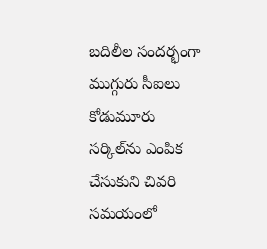బదిలీల సందర్భంగా ముగ్గురు సీఐలు కోడుమూరు సర్కిల్‌ను ఎంపిక చేసుకుని చివరి సమయంలో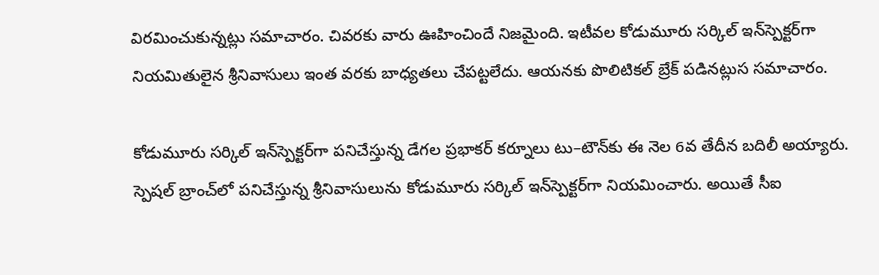విరమించుకున్నట్లు సమాచారం. చివరకు వారు ఊహించిందే నిజమైంది. ఇటీవల కోడుమూరు సర్కిల్‌ ఇన్‌స్పెక్టర్‌గా నియమితులైన శ్రీనివాసులు ఇంత వరకు బాధ్యతలు చేపట్టలేదు. ఆయనకు పొలిటికల్‌ బ్రేక్‌ పడినట్లుస సమాచారం.

కోడుమూరు సర్కిల్‌ ఇన్‌స్పెక్టర్‌గా పనిచేస్తున్న డేగల ప్రభాకర్‌ కర్నూలు టు–టౌన్‌కు ఈ నెల 6వ తేదీన బదిలీ అయ్యారు. స్పెషల్‌ బ్రాంచ్‌లో పనిచేస్తున్న శ్రీనివాసులును కోడుమూరు సర్కిల్‌ ఇన్‌స్పెక్టర్‌గా నియమించారు. అయితే సీఐ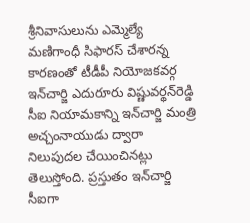శ్రీనివాసులును ఎమ్మెల్యే మణిగాంధీ సిఫారస్‌ చేశారన్న కారణంతో టీడీపీ నియోజకవర్గ ఇన్‌చార్జి ఎదురూరు విష్ణువర్థన్‌రెడ్డి సీఐ నియామకాన్ని ఇన్‌చార్జి మంత్రి అచ్చంనాయుడు ద్వారా నిలుపుదల చేయించినట్లు తెలుస్తోంది. ప్రస్తుతం ఇన్‌చార్జి సీఐగా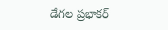డేగల ప్రభాకర్‌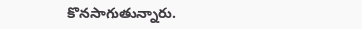కొనసాగుతున్నారు.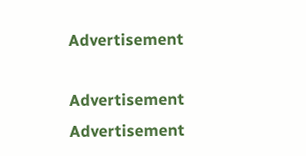Advertisement

Advertisement
Advertisement